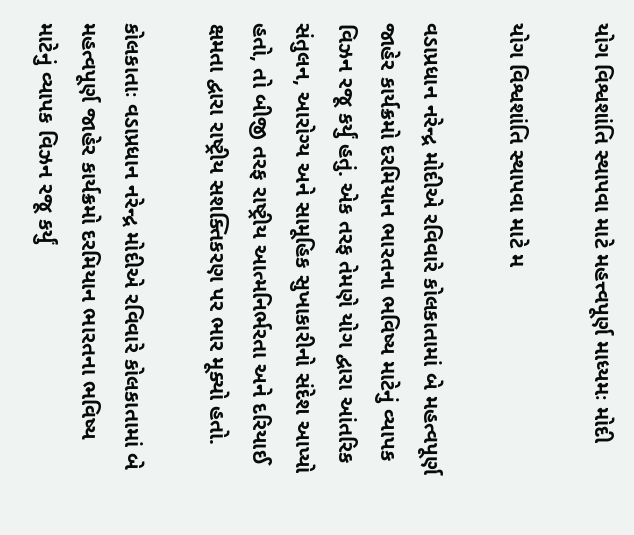યોગ વિશ્વશાંતિ સ્થાપવા માટે મહત્ત્વપૂર્ણ માધ્યમઃ મોદી

યોગ વિશ્વશાંતિ સ્થાપવા માટે મ

વડાપ્રધાન નરેન્દ્ર મોદીએ રવિવારે કોલકાતામાં બે મહત્વપૂર્ણ જાહેર કાર્યક્રમો દરમિયાન ભારતના ભવિષ્ય માટેનું વ્યાપક વિઝન રજૂ કર્યું હતું. એક તરફ તેમણે યોગ દ્વારા આંતરિક સંતુલન, આરોગ્ય અને સામૂહિક સુખાકારીનો સંદેશ આપ્યો હતો, તો બીજી તરફ રાષ્ટ્રીય આત્મનિર્ભરતા અને દરિયાઈ ક્ષમતા દ્વારા રાષ્ટ્રીય સશક્તિકરણ પર ભાર મૂક્યો હતો.

કોલકાતાઃ વડાપ્રધાન નરેન્દ્ર મોદીએ રવિવારે કોલકાતામાં બે મહત્વપૂર્ણ જાહેર કાર્યક્રમો દરમિયાન ભારતના ભવિષ્ય માટેનું વ્યાપક વિઝન રજૂ કર્યું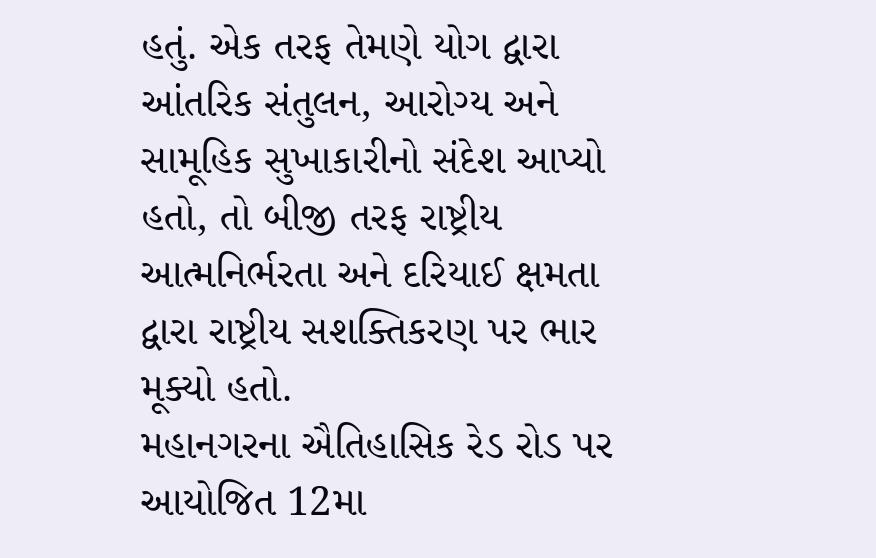હતું. એક તરફ તેમણે યોગ દ્વારા આંતરિક સંતુલન, આરોગ્ય અને સામૂહિક સુખાકારીનો સંદેશ આપ્યો હતો, તો બીજી તરફ રાષ્ટ્રીય આત્મનિર્ભરતા અને દરિયાઈ ક્ષમતા દ્વારા રાષ્ટ્રીય સશક્તિકરણ પર ભાર મૂક્યો હતો.
મહાનગરના ઐતિહાસિક રેડ રોડ પર આયોજિત 12મા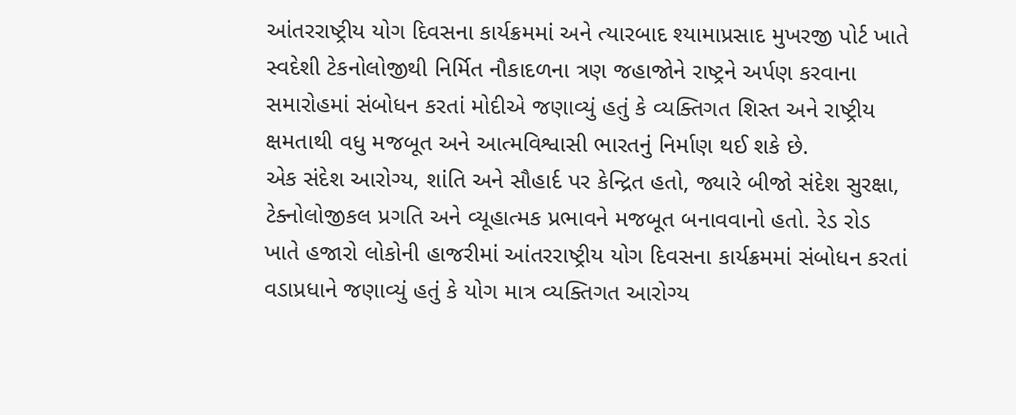આંતરરાષ્ટ્રીય યોગ દિવસના કાર્યક્રમમાં અને ત્યારબાદ શ્યામાપ્રસાદ મુખરજી પોર્ટ ખાતે સ્વદેશી ટેકનોલોજીથી નિર્મિત નૌકાદળના ત્રણ જહાજોને રાષ્ટ્રને અર્પણ કરવાના સમારોહમાં સંબોધન કરતાં મોદીએ જણાવ્યું હતું કે વ્યક્તિગત શિસ્ત અને રાષ્ટ્રીય ક્ષમતાથી વધુ મજબૂત અને આત્મવિશ્વાસી ભારતનું નિર્માણ થઈ શકે છે.
એક સંદેશ આરોગ્ય, શાંતિ અને સૌહાર્દ પર કેન્દ્રિત હતો, જ્યારે બીજો સંદેશ સુરક્ષા, ટેક્નોલોજીકલ પ્રગતિ અને વ્યૂહાત્મક પ્રભાવને મજબૂત બનાવવાનો હતો. રેડ રોડ ખાતે હજારો લોકોની હાજરીમાં આંતરરાષ્ટ્રીય યોગ દિવસના કાર્યક્રમમાં સંબોધન કરતાં વડાપ્રધાને જણાવ્યું હતું કે યોગ માત્ર વ્યક્તિગત આરોગ્ય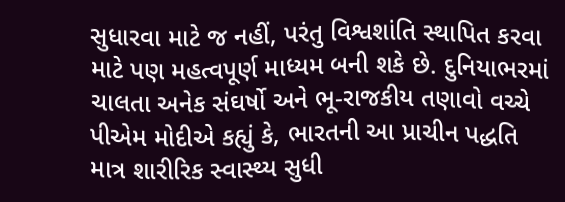સુધારવા માટે જ નહીં, પરંતુ વિશ્વશાંતિ સ્થાપિત કરવા માટે પણ મહત્વપૂર્ણ માધ્યમ બની શકે છે. દુનિયાભરમાં ચાલતા અનેક સંઘર્ષો અને ભૂ-રાજકીય તણાવો વચ્ચે પીએમ મોદીએ કહ્યું કે, ભારતની આ પ્રાચીન પદ્ધતિ માત્ર શારીરિક સ્વાસ્થ્ય સુધી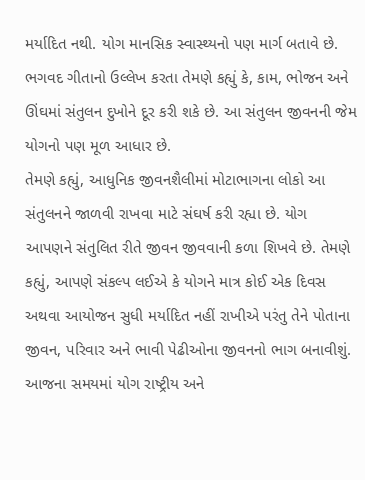મર્યાદિત નથી. યોગ માનસિક સ્વાસ્થ્યનો પણ માર્ગ બતાવે છે. ભગવદ ગીતાનો ઉલ્લેખ કરતા તેમણે કહ્યું કે, કામ, ભોજન અને ઊંઘમાં સંતુલન દુખોને દૂર કરી શકે છે. આ સંતુલન જીવનની જેમ યોગનો પણ મૂળ આધાર છે.
તેમણે કહ્યું, આધુનિક જીવનશૈલીમાં મોટાભાગના લોકો આ સંતુલનને જાળવી રાખવા માટે સંઘર્ષ કરી રહ્યા છે. યોગ આપણને સંતુલિત રીતે જીવન જીવવાની કળા શિખવે છે. તેમણે કહ્યું, આપણે સંકલ્પ લઈએ કે યોગને માત્ર કોઈ એક દિવસ અથવા આયોજન સુધી મર્યાદિત નહીં રાખીએ પરંતુ તેને પોતાના જીવન, પરિવાર અને ભાવી પેઢીઓના જીવનનો ભાગ બનાવીશું. આજના સમયમાં યોગ રાષ્ટ્રીય અને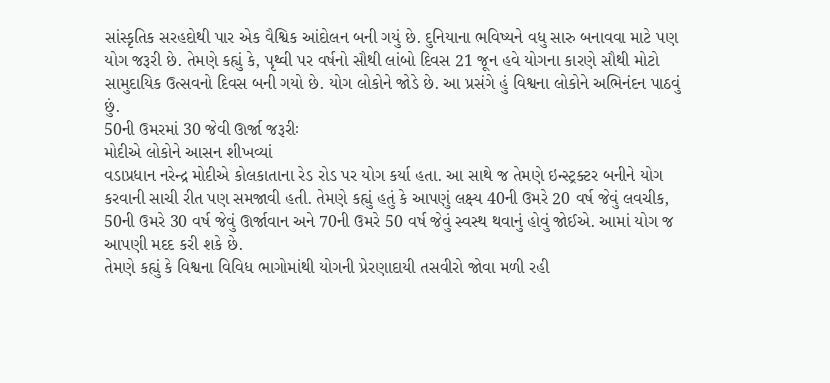સાંસ્કૃતિક સરહદોથી પાર એક વૈશ્વિક આંદોલન બની ગયું છે. દુનિયાના ભવિષ્યને વધુ સારુ બનાવવા માટે પણ યોગ જરૂરી છે. તેમણે કહ્યું કે, પૃથ્વી પર વર્ષનો સૌથી લાંબો દિવસ 21 જૂન હવે યોગના કારણે સૌથી મોટો સામુદાયિક ઉત્સવનો દિવસ બની ગયો છે. યોગ લોકોને જોડે છે. આ પ્રસંગે હું વિશ્વના લોકોને અભિનંદન પાઠવું છું.
50ની ઉમરમાં 30 જેવી ઊર્જા જરૂરીઃ
મોદીએ લોકોને આસન શીખવ્યાં
વડાપ્રધાન નરેન્દ્ર મોદીએ કોલકાતાના રેડ રોડ પર યોગ કર્યા હતા. આ સાથે જ તેમણે ઇન્સ્ટ્રક્ટર બનીને યોગ કરવાની સાચી રીત પણ સમજાવી હતી. તેમણે કહ્યું હતું કે આપણું લક્ષ્ય 40ની ઉમરે 20 વર્ષ જેવું લવચીક, 50ની ઉમરે 30 વર્ષ જેવું ઊર્જાવાન અને 70ની ઉમરે 50 વર્ષ જેવું સ્વસ્થ થવાનું હોવું જોઈએ. આમાં યોગ જ આપણી મદદ કરી શકે છે.
તેમણે કહ્યું કે વિશ્વના વિવિધ ભાગોમાંથી યોગની પ્રેરણાદાયી તસવીરો જોવા મળી રહી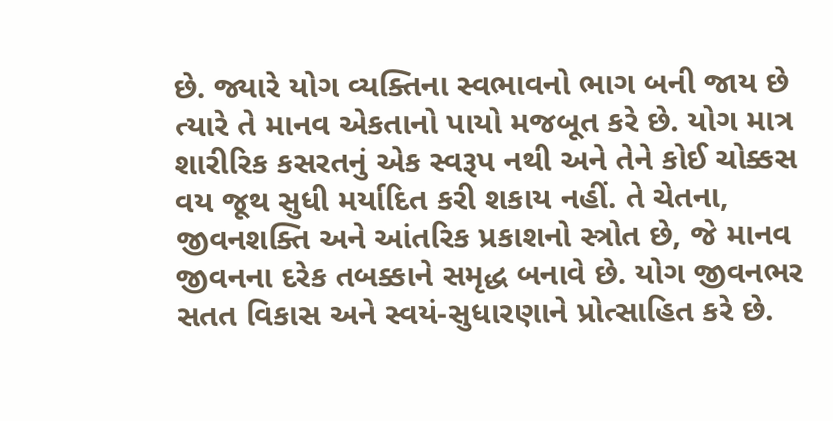છે. જ્યારે યોગ વ્યક્તિના સ્વભાવનો ભાગ બની જાય છે ત્યારે તે માનવ એકતાનો પાયો મજબૂત કરે છે. યોગ માત્ર શારીરિક કસરતનું એક સ્વરૂપ નથી અને તેને કોઈ ચોક્કસ વય જૂથ સુધી મર્યાદિત કરી શકાય નહીં. તે ચેતના, જીવનશક્તિ અને આંતરિક પ્રકાશનો સ્ત્રોત છે, જે માનવ જીવનના દરેક તબક્કાને સમૃદ્ધ બનાવે છે. યોગ જીવનભર સતત વિકાસ અને સ્વયં-સુધારણાને પ્રોત્સાહિત કરે છે.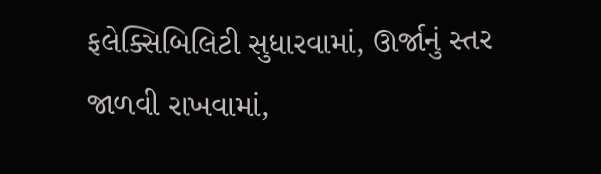ફલેક્સિબિલિટી સુધારવામાં, ઊર્જાનું સ્તર જાળવી રાખવામાં,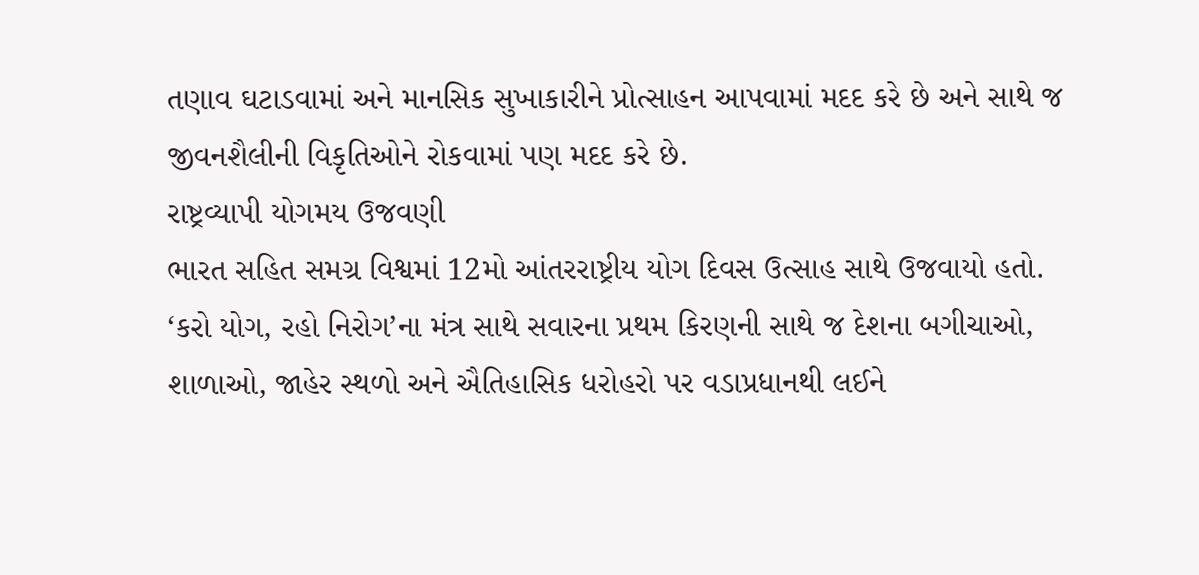તણાવ ઘટાડવામાં અને માનસિક સુખાકારીને પ્રોત્સાહન આપવામાં મદદ કરે છે અને સાથે જ જીવનશૈલીની વિકૃતિઓને રોકવામાં પણ મદદ કરે છે.
રાષ્ટ્રવ્યાપી યોગમય ઉજવણી
ભારત સહિત સમગ્ર વિશ્વમાં 12મો આંતરરાષ્ટ્રીય યોગ દિવસ ઉત્સાહ સાથે ઉજવાયો હતો. ‘કરો યોગ, રહો નિરોગ’ના મંત્ર સાથે સવારના પ્રથમ કિરણની સાથે જ દેશના બગીચાઓ, શાળાઓ, જાહેર સ્થળો અને ઐતિહાસિક ધરોહરો પર વડાપ્રધાનથી લઈને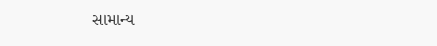સામાન્ય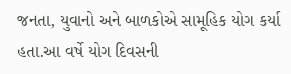જનતા, યુવાનો અને બાળકોએ સામૂહિક યોગ કર્યા હતા.આ વર્ષે યોગ દિવસની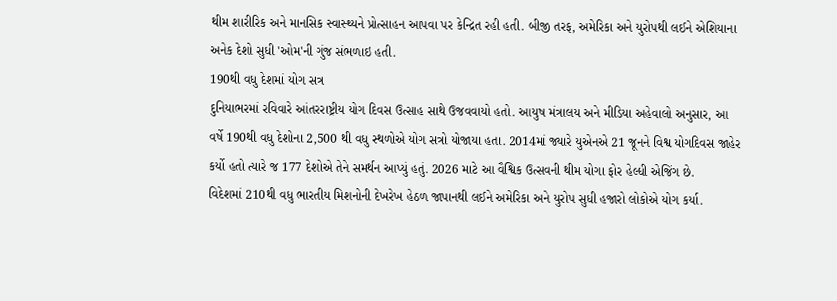થીમ શારીરિક અને માનસિક સ્વાસ્થ્યને પ્રોત્સાહન આપવા પર કેન્દ્રિત રહી હતી. બીજી તરફ, અમેરિકા અને યુરોપથી લઈને એશિયાના અનેક દેશો સુધી 'ઓમ'ની ગુંજ સંભળાઇ હતી.
190થી વધુ દેશમાં યોગ સત્ર
દુનિયાભરમાં રવિવારે આંતરરાષ્ટ્રીય યોગ દિવસ ઉત્સાહ સાથે ઉજવવાયો હતો. આયુષ મંત્રાલય અને મીડિયા અહેવાલો અનુસાર, આ વર્ષે 190થી વધુ દેશોના 2,500 થી વધુ સ્થળોએ યોગ સત્રો યોજાયા હતા. 2014માં જ્યારે યુએનએ 21 જૂનને વિશ્વ યોગદિવસ જાહેર કર્યો હતો ત્યારે જ 177 દેશોએ તેને સમર્થન આપ્યું હતું. 2026 માટે આ વૈશ્વિક ઉત્સવની થીમ યોગા ફોર હેલ્ધી એજિંગ છે.
વિદેશમાં 210થી વધુ ભારતીય મિશનોની દેખરેખ હેઠળ જાપાનથી લઈને અમેરિકા અને યુરોપ સુધી હજારો લોકોએ યોગ કર્યા.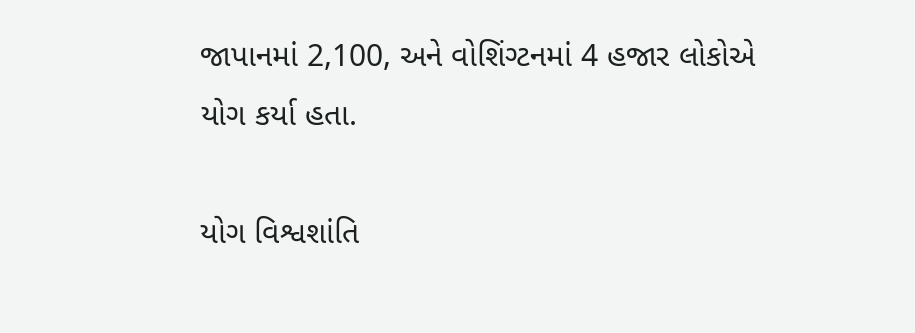જાપાનમાં 2,100, અને વોશિંગ્ટનમાં 4 હજાર લોકોએ યોગ કર્યા હતા.

યોગ વિશ્વશાંતિ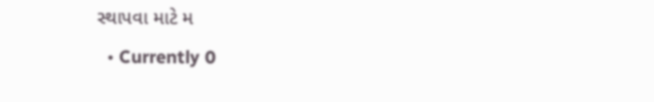સ્થાપવા માટે મ
  • Currently 0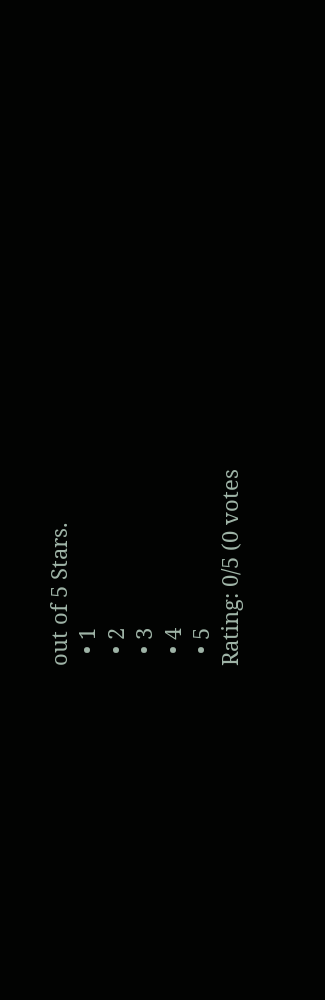out of 5 Stars.
  • 1
  • 2
  • 3
  • 4
  • 5
Rating: 0/5 (0 votes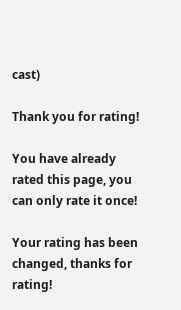cast)

Thank you for rating!

You have already rated this page, you can only rate it once!

Your rating has been changed, thanks for rating!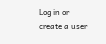Log in or create a user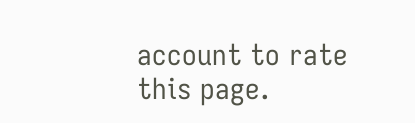account to rate this page.